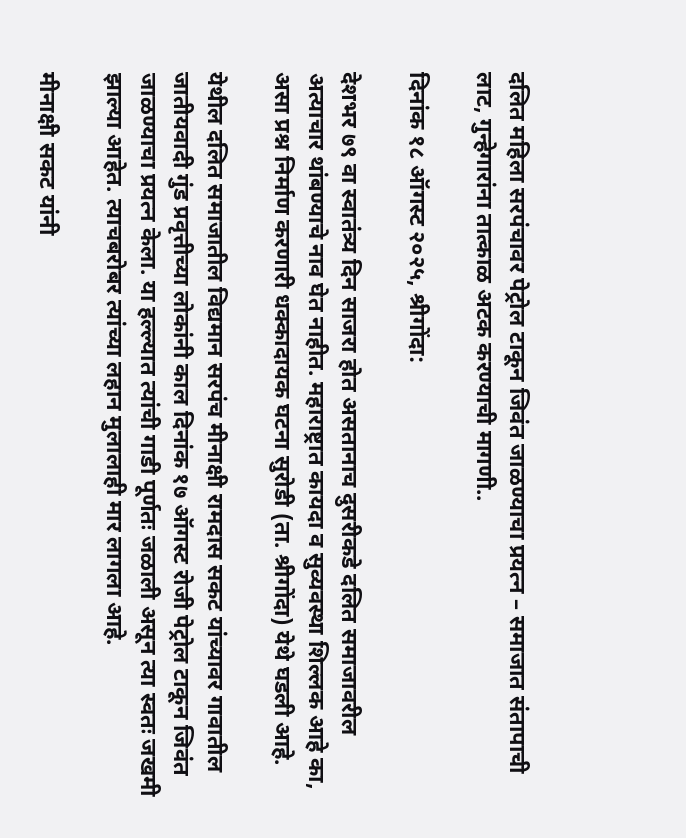दलित महिला सरपंचावर पेट्रोल टाकून जिवंत जाळण्याचा प्रयत्न – समाजात संतापाची लाट, गुन्हेगारांना तात्काळ अटक करण्याची मागणी..

दिनांक १८ ऑगस्ट २०२५, श्रीगोंदा:

देशभर ७९ वा स्वातंत्र्य दिन साजरा होत असतानाच दुसरीकडे दलित समाजावरील अत्याचार थांबण्याचे नाव घेत नाहीत. महाराष्ट्रात कायदा व सुव्यवस्था शिल्लक आहे का, असा प्रश्न निर्माण करणारी धक्कादायक घटना सुरोडी (ता. श्रीगोंदा) येथे घडली आहे.

येथील दलित समाजातील विद्यमान सरपंच मीनाक्षी रामदास सकट यांच्यावर गावातील जातीयवादी गुंड प्रवृत्तीच्या लोकांनी काल दिनांक १७ ऑगस्ट रोजी पेट्रोल टाकून जिवंत जाळण्याचा प्रयत्न केला. या हल्ल्यात त्यांची गाडी पूर्णतः जळाली असून त्या स्वतः जखमी झाल्या आहेत. त्याचबरोबर त्यांच्या लहान मुलालाही मार लागला आहे.

मीनाक्षी सकट यांनी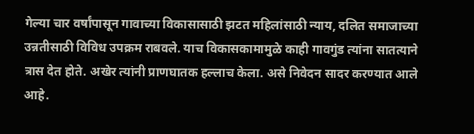गेल्या चार वर्षांपासून गावाच्या विकासासाठी झटत महिलांसाठी न्याय, दलित समाजाच्या उन्नतीसाठी विविध उपक्रम राबवले. याच विकासकामामुळे काही गावगुंड त्यांना सातत्याने त्रास देत होते. अखेर त्यांनी प्राणघातक हल्लाच केला. असे निवेदन सादर करण्यात आले आहे.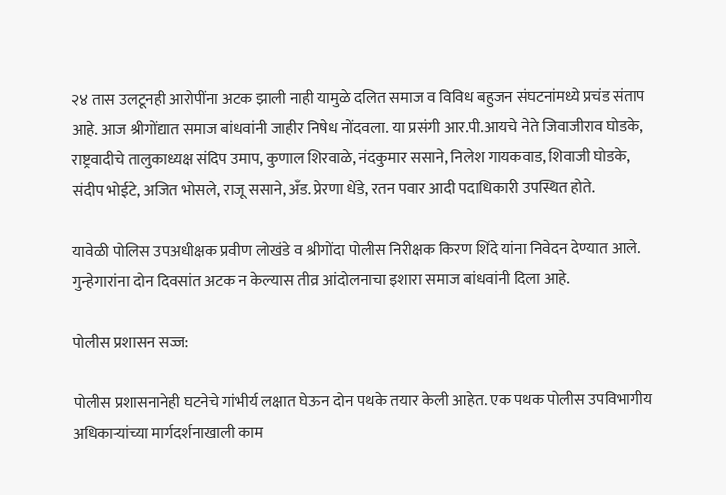२४ तास उलटूनही आरोपींना अटक झाली नाही यामुळे दलित समाज व विविध बहुजन संघटनांमध्ये प्रचंड संताप आहे. आज श्रीगोंद्यात समाज बांधवांनी जाहीर निषेध नोंदवला. या प्रसंगी आर.पी.आयचे नेते जिवाजीराव घोडके, राष्ट्रवादीचे तालुकाध्यक्ष संदिप उमाप, कुणाल शिरवाळे, नंदकुमार ससाने, निलेश गायकवाड, शिवाजी घोडके, संदीप भोईटे, अजित भोसले, राजू ससाने, अँड. प्रेरणा धेंडे, रतन पवार आदी पदाधिकारी उपस्थित होते.

यावेळी पोलिस उपअधीक्षक प्रवीण लोखंडे व श्रीगोंदा पोलीस निरीक्षक किरण शिंदे यांना निवेदन देण्यात आले. गुन्हेगारांना दोन दिवसांत अटक न केल्यास तीव्र आंदोलनाचा इशारा समाज बांधवांनी दिला आहे.

पोलीस प्रशासन सज्ज:

पोलीस प्रशासनानेही घटनेचे गांभीर्य लक्षात घेऊन दोन पथके तयार केली आहेत. एक पथक पोलीस उपविभागीय अधिकाऱ्यांच्या मार्गदर्शनाखाली काम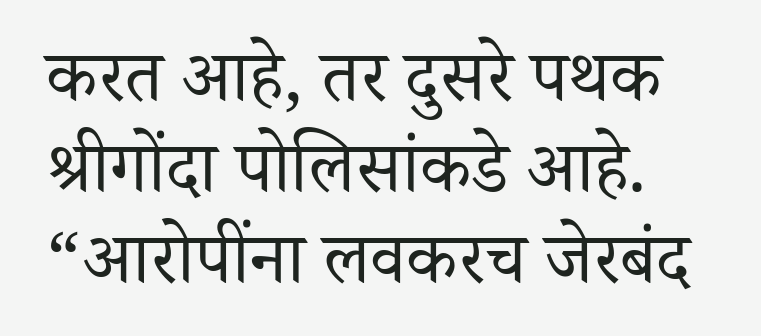करत आहे, तर दुसरे पथक श्रीगोंदा पोलिसांकडे आहे. “आरोपींना लवकरच जेरबंद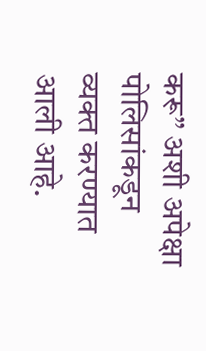करू” अशी अपेक्षा पोलिसांकडून व्यक्त करण्यात आली आहे.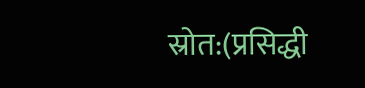स्रोत:(प्रसिद्धी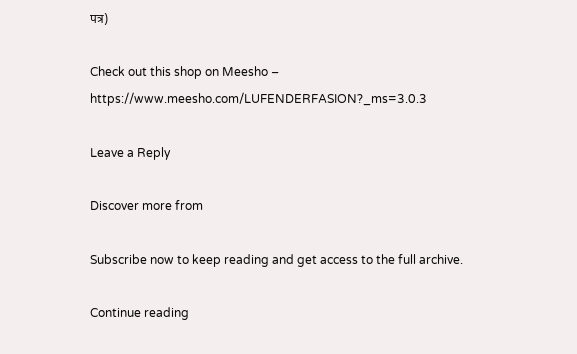पत्र)

Check out this shop on Meesho – https://www.meesho.com/LUFENDERFASION?_ms=3.0.3

Leave a Reply

Discover more from

Subscribe now to keep reading and get access to the full archive.

Continue reading